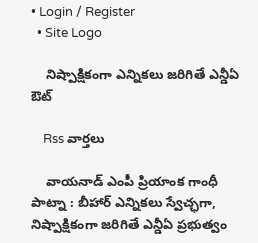• Login / Register
  • Site Logo

    నిష్పాక్షికంగా ఎన్నికలు జరిగితే ఎన్డీఏ ఔట్

    Rss వార్తలు

    వాయనాడ్‌ ఎంపీ ప్రియాంక గాంధీ పాట్నా : బీహార్‌ ఎన్నికలు స్వేచ్ఛగా, నిష్పాక్షికంగా జరిగితే ఎన్డీఏ ప్రభుత్వం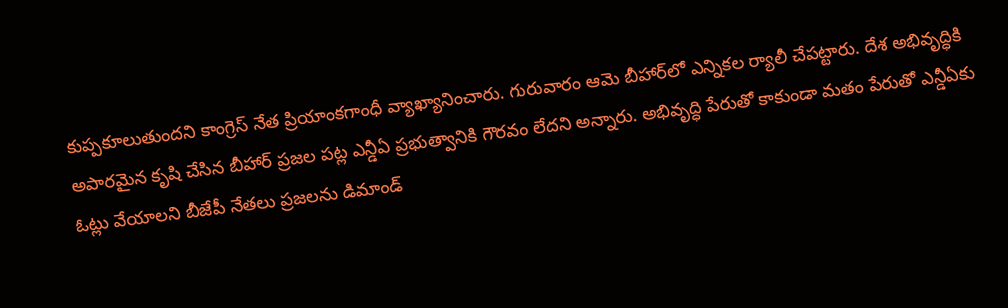కుప్పకూలుతుందని కాంగ్రెస్‌ నేత ప్రియాంకగాంధీ వ్యాఖ్యానించారు. గురువారం ఆమె బీహార్‌లో ఎన్నికల ర్యాలీ చేపట్టారు. దేశ అభివృద్ధికి అపారమైన కృషి చేసిన బీహార్‌ ప్రజల పట్ల ఎన్డీఏ ప్రభుత్వానికి గౌరవం లేదని అన్నారు. అభివృద్ధి పేరుతో కాకుండా మతం పేరుతో ఎన్డీఏకు ఓట్లు వేయాలని బీజేపీ నేతలు ప్రజలను డిమాండ్‌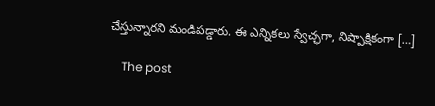చేస్తున్నారని మండిపడ్డారు. ఈ ఎన్నికలు స్వేచ్ఛగా, నిష్పాక్షికంగా […]

    The post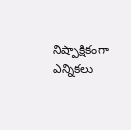నిష్పాక్షికంగా ఎన్నికలు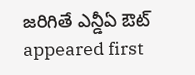జరిగితే ఎన్డీఏ ఔట్‌ appeared first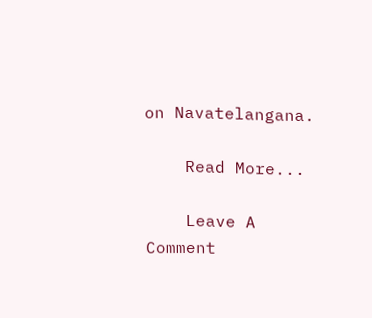on Navatelangana.

    Read More...

    Leave A Comment